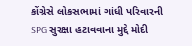કોંગ્રેસે લોકસભામાં ગાંધી પરિવારની SPG સુરક્ષા હટાવવાના મુદ્દે મોદી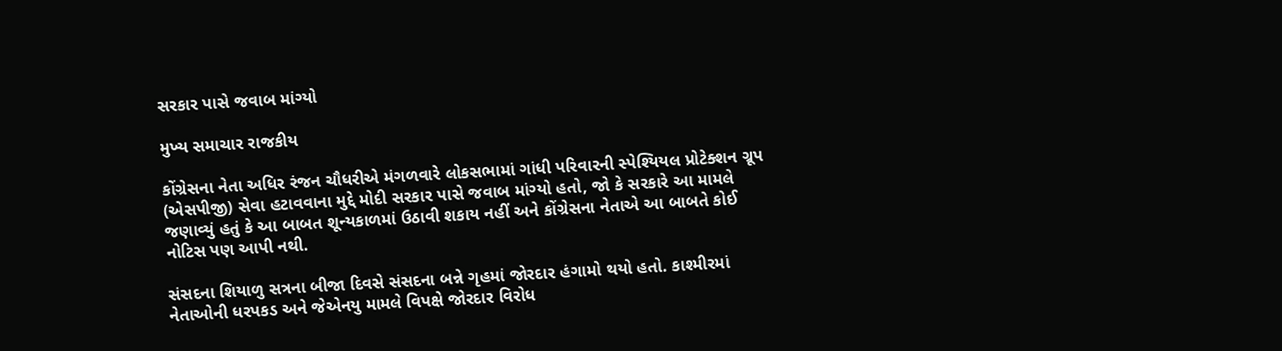સરકાર પાસે જવાબ માંગ્યો

મુખ્ય સમાચાર રાજકીય

કોંગ્રેસના નેતા અધિર રંજન ચૌધરીએ મંગળવારે લોકસભામાં ગાંધી પરિવારની સ્પેશ્યિયલ પ્રોટેક્શન ગ્રૂપ (એસપીજી) સેવા હટાવવાના મુદ્દે મોદી સરકાર પાસે જવાબ માંગ્યો હતો, જો કે સરકારે આ મામલે જણાવ્યું હતું કે આ બાબત શૂન્યકાળમાં ઉઠાવી શકાય નહીં અને કોંગ્રેસના નેતાએ આ બાબતે કોઈ નોટિસ પણ આપી નથી.

સંસદના શિયાળુ સત્રના બીજા દિવસે સંસદના બન્ને ગૃહમાં જોરદાર હંગામો થયો હતો. કાશ્મીરમાં નેતાઓની ધરપકડ અને જેએનયુ મામલે વિપક્ષે જોરદાર વિરોધ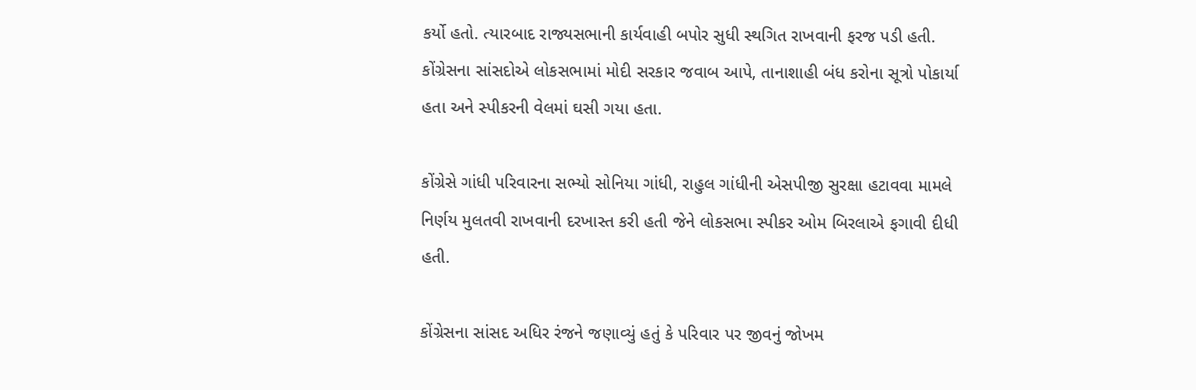કર્યો હતો. ત્યારબાદ રાજ્યસભાની કાર્યવાહી બપોર સુધી સ્થગિત રાખવાની ફરજ પડી હતી. કોંગ્રેસના સાંસદોએ લોકસભામાં મોદી સરકાર જવાબ આપે, તાનાશાહી બંધ કરોના સૂત્રો પોકાર્યા હતા અને સ્પીકરની વેલમાં ઘસી ગયા હતા.

કોંગ્રેસે ગાંધી પરિવારના સભ્યો સોનિયા ગાંધી, રાહુલ ગાંધીની એસપીજી સુરક્ષા હટાવવા મામલે નિર્ણય મુલતવી રાખવાની દરખાસ્ત કરી હતી જેને લોકસભા સ્પીકર ઓમ બિરલાએ ફગાવી દીધી હતી.

કોંગ્રેસના સાંસદ અધિર રંજને જણાવ્યું હતું કે પરિવાર પર જીવનું જોખમ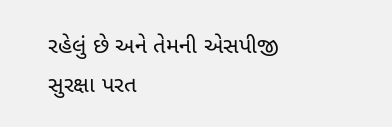રહેલું છે અને તેમની એસપીજી સુરક્ષા પરત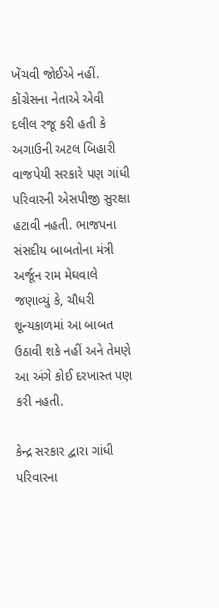ખેંચવી જોઈએ નહીં. કોંગ્રેસના નેતાએ એવી દલીલ રજૂ કરી હતી કે અગાઉની અટલ બિહારી વાજપેયી સરકારે પણ ગાંધી પરિવારની એસપીજી સુરક્ષા હટાવી નહતી. ભાજપના સંસદીય બાબતોના મંત્રી અર્જૂન રામ મેઘવાલે જણાવ્યું કે, ચૌધરી શૂન્યકાળમાં આ બાબત ઉઠાવી શકે નહીં અને તેમણે આ અંગે કોઈ દરખાસ્ત પણ કરી નહતી.

કેન્દ્ર સરકાર દ્વારા ગાંધી પરિવારના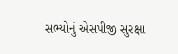સભ્યોનું એસપીજી સુરક્ષા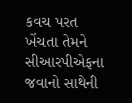કવચ પરત ખેંચતા તેમને સીઆરપીએફના જવાનો સાથેની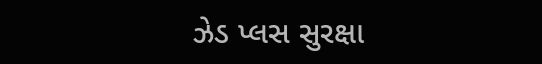ઝેડ પ્લસ સુરક્ષા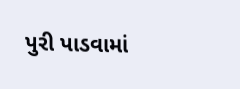પુરી પાડવામાં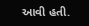આવી હતી.